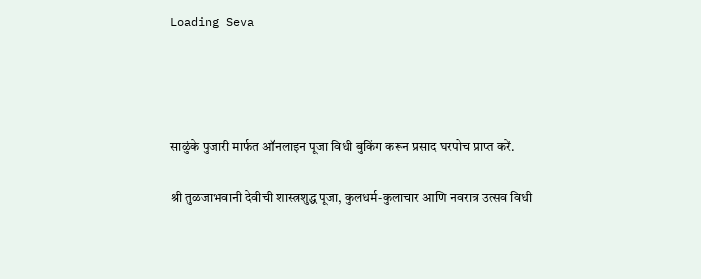Loading Seva




साळुंके पुजारी मार्फत ऑनलाइन पूजा विधी बुकिंग करून प्रसाद घरपोच प्राप्त करें.

श्री तुळजाभवानी देवीची शास्त्रशुद्ध पूजा, कुलधर्म-कुलाचार आणि नवरात्र उत्सव विधी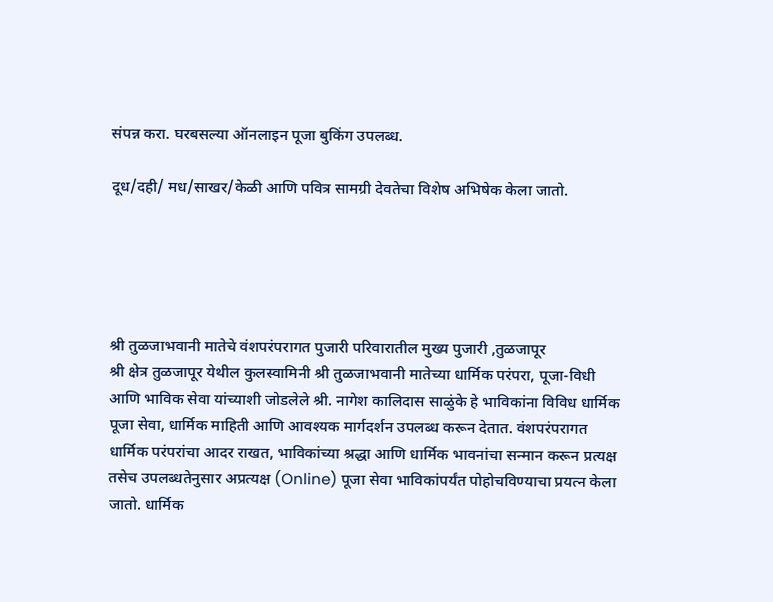संपन्न करा. घरबसल्या ऑनलाइन पूजा बुकिंग उपलब्ध.

दूध/दही/ मध/साखर/केळी आणि पवित्र सामग्री देवतेचा विशेष अभिषेक केला जातो.





श्री तुळजाभवानी मातेचे वंशपरंपरागत पुजारी परिवारातील मुख्य पुजारी ,तुळजापूर
श्री क्षेत्र तुळजापूर येथील कुलस्वामिनी श्री तुळजाभवानी मातेच्या धार्मिक परंपरा, पूजा-विधी आणि भाविक सेवा यांच्याशी जोडलेले श्री. नागेश कालिदास साळुंके हे भाविकांना विविध धार्मिक पूजा सेवा, धार्मिक माहिती आणि आवश्यक मार्गदर्शन उपलब्ध करून देतात. वंशपरंपरागत धार्मिक परंपरांचा आदर राखत, भाविकांच्या श्रद्धा आणि धार्मिक भावनांचा सन्मान करून प्रत्यक्ष तसेच उपलब्धतेनुसार अप्रत्यक्ष (Online) पूजा सेवा भाविकांपर्यंत पोहोचविण्याचा प्रयत्न केला जातो. धार्मिक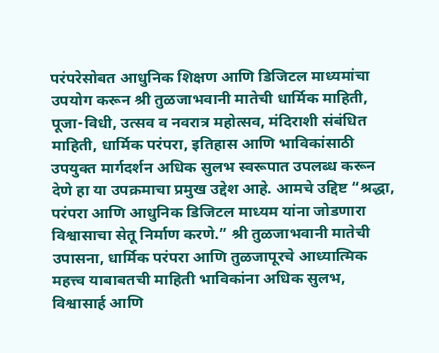परंपरेसोबत आधुनिक शिक्षण आणि डिजिटल माध्यमांचा उपयोग करून श्री तुळजाभवानी मातेची धार्मिक माहिती, पूजा-विधी, उत्सव व नवरात्र महोत्सव, मंदिराशी संबंधित माहिती, धार्मिक परंपरा, इतिहास आणि भाविकांसाठी उपयुक्त मार्गदर्शन अधिक सुलभ स्वरूपात उपलब्ध करून देणे हा या उपक्रमाचा प्रमुख उद्देश आहे. आमचे उद्दिष्ट “श्रद्धा, परंपरा आणि आधुनिक डिजिटल माध्यम यांना जोडणारा विश्वासाचा सेतू निर्माण करणे.” श्री तुळजाभवानी मातेची उपासना, धार्मिक परंपरा आणि तुळजापूरचे आध्यात्मिक महत्त्व याबाबतची माहिती भाविकांना अधिक सुलभ, विश्वासार्ह आणि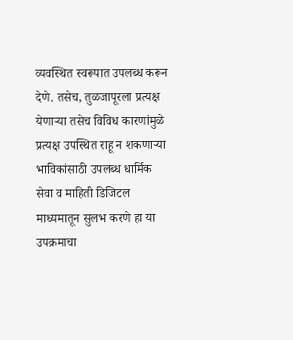व्यवस्थित स्वरूपात उपलब्ध करून देणे. तसेच, तुळजापूरला प्रत्यक्ष येणाऱ्या तसेच विविध कारणांमुळे प्रत्यक्ष उपस्थित राहू न शकणाऱ्या भाविकांसाठी उपलब्ध धार्मिक सेवा व माहिती डिजिटल माध्यमातून सुलभ करणे हा या उपक्रमाचा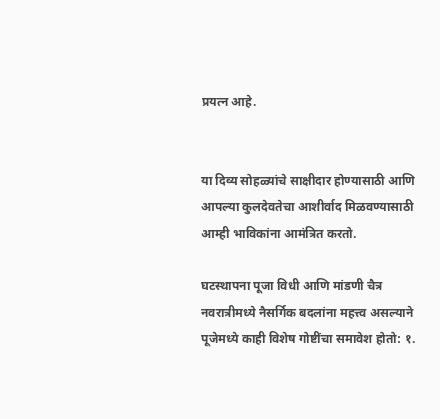प्रयत्न आहे.


या दिव्य सोहळ्यांचे साक्षीदार होण्यासाठी आणि आपल्या कुलदेवतेचा आशीर्वाद मिळवण्यासाठी आम्ही भाविकांना आमंत्रित करतो.

घटस्थापना पूजा विधी आणि मांडणी चैत्र नवरात्रीमध्ये नैसर्गिक बदलांना महत्त्व असल्याने पूजेमध्ये काही विशेष गोष्टींचा समावेश होतो: १.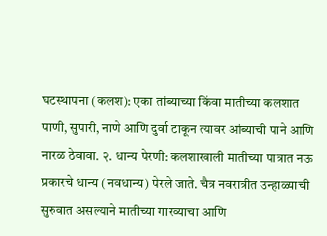घटस्थापना (कलश): एका तांब्याच्या किंवा मातीच्या कलशात पाणी, सुपारी, नाणे आणि दुर्वा टाकून त्यावर आंब्याची पाने आणि नारळ ठेवावा. २. धान्य पेरणी: कलशाखाली मातीच्या पात्रात नऊ प्रकारचे धान्य (नवधान्य) पेरले जाते. चैत्र नवरात्रीत उन्हाळ्याची सुरुवात असल्याने मातीच्या गारव्याचा आणि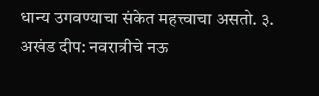धान्य उगवण्याचा संकेत महत्त्वाचा असतो. ३. अखंड दीप: नवरात्रीचे नऊ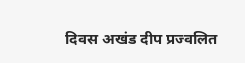दिवस अखंड दीप प्रज्वलित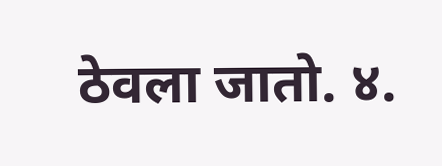ठेवला जातो. ४.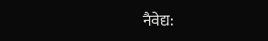नैवेद्य: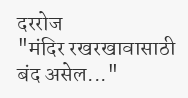दररोज
"मंदिर रखरखावासाठी बंद असेल..."